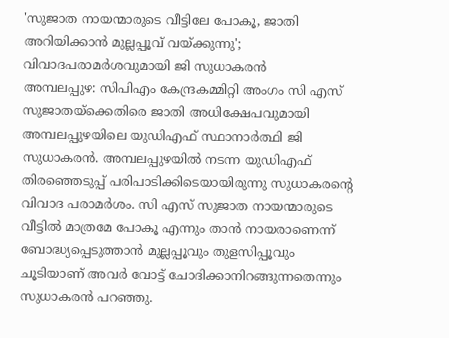'സുജാത നായന്മാരുടെ വീട്ടിലേ പോകൂ, ജാതി അറിയിക്കാൻ മുല്ലപ്പൂവ് വയ്ക്കുന്നു'; വിവാദപരാമർശവുമായി ജി സുധാകരൻ
അമ്പലപ്പുഴ: സിപിഎം കേന്ദ്രകമ്മിറ്റി അംഗം സി എസ് സുജാതയ്ക്കെതിരെ ജാതി അധിക്ഷേപവുമായി അമ്പലപ്പുഴയിലെ യുഡിഎഫ് സ്ഥാനാർത്ഥി ജി സുധാകരൻ. അമ്പലപ്പുഴയിൽ നടന്ന യുഡിഎഫ് തിരഞ്ഞെടുപ്പ് പരിപാടിക്കിടെയായിരുന്നു സുധാകരന്റെ വിവാദ പരാമർശം. സി എസ് സുജാത നായന്മാരുടെ വീട്ടിൽ മാത്രമേ പോകൂ എന്നും താൻ നായരാണെന്ന് ബോദ്ധ്യപ്പെടുത്താൻ മുല്ലപ്പൂവും തുളസിപ്പൂവും ചൂടിയാണ് അവർ വോട്ട് ചോദിക്കാനിറങ്ങുന്നതെന്നും സുധാകരൻ പറഞ്ഞു.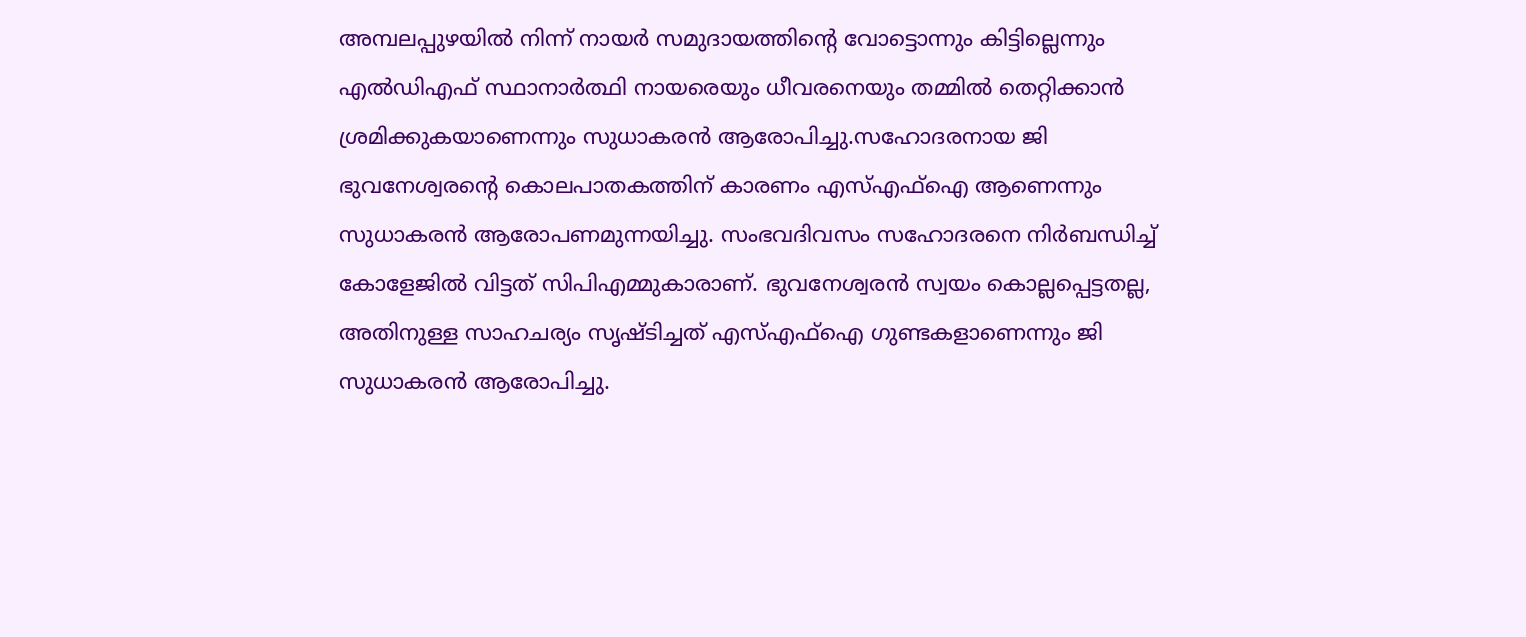അമ്പലപ്പുഴയിൽ നിന്ന് നായർ സമുദായത്തിന്റെ വോട്ടൊന്നും കിട്ടില്ലെന്നും എൽഡിഎഫ് സ്ഥാനാർത്ഥി നായരെയും ധീവരനെയും തമ്മിൽ തെറ്റിക്കാൻ ശ്രമിക്കുകയാണെന്നും സുധാകരൻ ആരോപിച്ചു.സഹോദരനായ ജി ഭുവനേശ്വരന്റെ കൊലപാതകത്തിന് കാരണം എസ്എഫ്ഐ ആണെന്നും സുധാകരൻ ആരോപണമുന്നയിച്ചു. സംഭവദിവസം സഹോദരനെ നിർബന്ധിച്ച് കോളേജിൽ വിട്ടത് സിപിഎമ്മുകാരാണ്. ഭുവനേശ്വരൻ സ്വയം കൊല്ലപ്പെട്ടതല്ല, അതിനുള്ള സാഹചര്യം സൃഷ്ടിച്ചത് എസ്എഫ്ഐ ഗുണ്ടകളാണെന്നും ജി സുധാകരൻ ആരോപിച്ചു.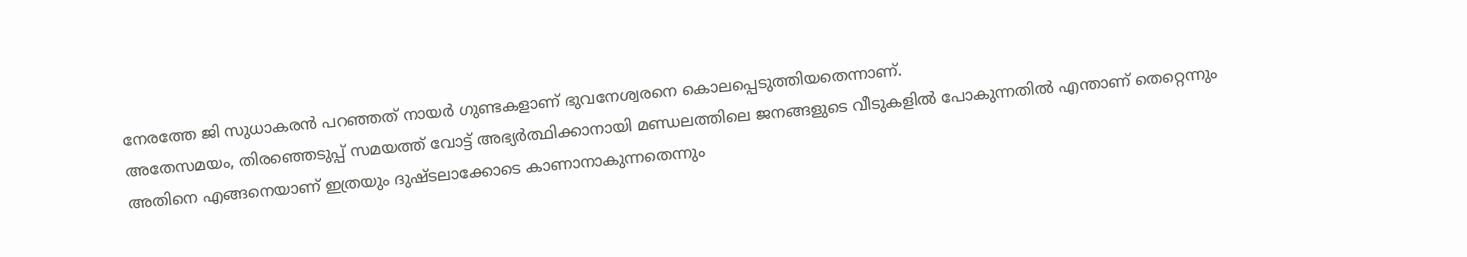നേരത്തേ ജി സുധാകരൻ പറഞ്ഞത് നായർ ഗുണ്ടകളാണ് ഭുവനേശ്വരനെ കൊലപ്പെടുത്തിയതെന്നാണ്.
അതേസമയം, തിരഞ്ഞെടുപ്പ് സമയത്ത് വോട്ട് അഭ്യർത്ഥിക്കാനായി മണ്ഡലത്തിലെ ജനങ്ങളുടെ വീടുകളിൽ പോകുന്നതിൽ എന്താണ് തെറ്റെന്നും അതിനെ എങ്ങനെയാണ് ഇത്രയും ദുഷ്ടലാക്കോടെ കാണാനാകുന്നതെന്നും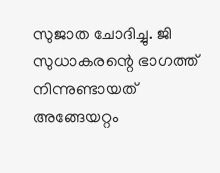സുജാത ചോദിച്ചു. ജി സുധാകരന്റെ ഭാഗത്ത് നിന്നുണ്ടായത് അങ്ങേയറ്റം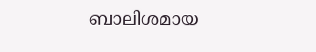ബാലിശമായ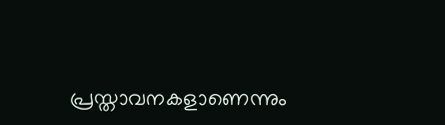പ്രസ്താവനകളാണെന്നും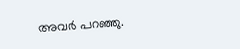അവർ പറഞ്ഞു.